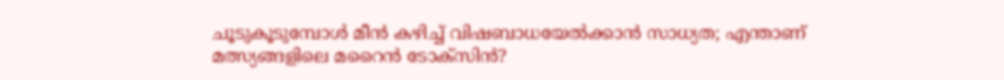ചൂടുകൂടുമ്പോൾ മീൻ കഴിച്ച് വിഷബാധയേൽക്കാൻ സാധ്യത; എന്താണ് മത്സ്യങ്ങളിലെ മറൈൻ ടോക്സിൻ?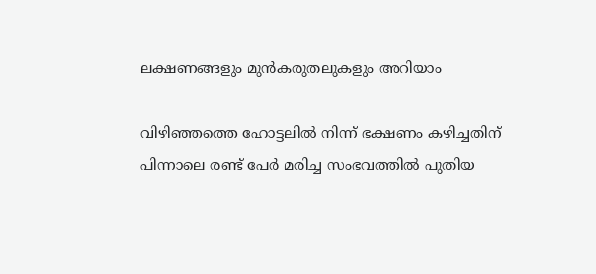ലക്ഷണങ്ങളും മുൻകരുതലുകളും അറിയാം

വിഴിഞ്ഞത്തെ ഹോട്ടലിൽ നിന്ന് ഭക്ഷണം കഴിച്ചതിന് പിന്നാലെ രണ്ട് പേർ മരിച്ച സംഭവത്തിൽ പുതിയ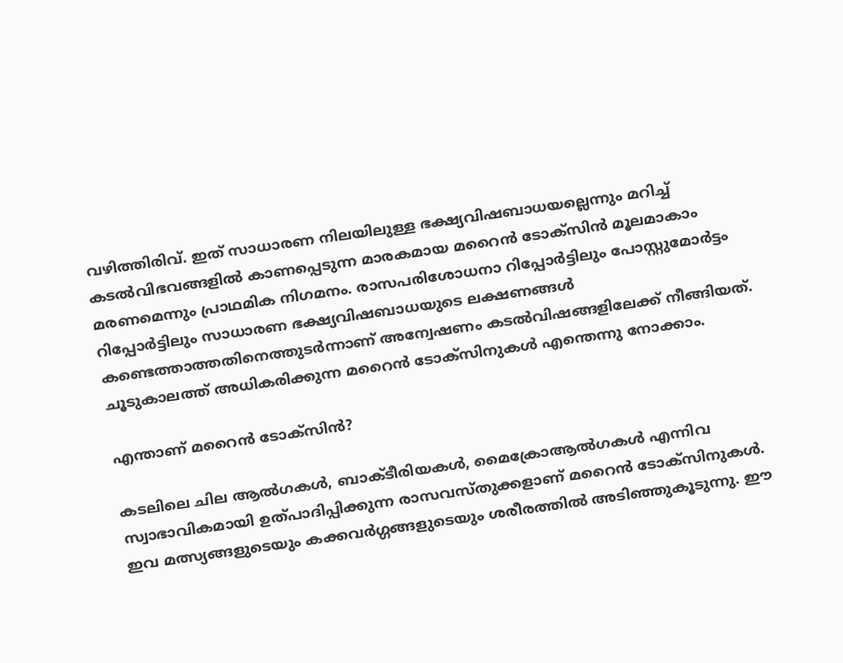വഴിത്തിരിവ്. ഇത് സാധാരണ നിലയിലുള്ള ഭക്ഷ്യവിഷബാധയല്ലെന്നും മറിച്ച് കടൽവിഭവങ്ങളിൽ കാണപ്പെടുന്ന മാരകമായ മറൈൻ ടോക്സിൻ മൂലമാകാം മരണമെന്നും പ്രാഥമിക നിഗമനം. രാസപരിശോധനാ റിപ്പോർട്ടിലും പോസ്റ്റുമോർട്ടം റിപ്പോർട്ടിലും സാധാരണ ഭക്ഷ്യവിഷബാധയുടെ ലക്ഷണങ്ങൾ കണ്ടെത്താത്തതിനെത്തുടർന്നാണ് അന്വേഷണം കടൽവിഷങ്ങളിലേക്ക് നീങ്ങിയത്. ചൂടുകാലത്ത് അധികരിക്കുന്ന മറൈൻ ടോക്സിനുകൾ എന്തെന്നു നോക്കാം.

എന്താണ് മറൈൻ ടോക്സിൻ?

കടലിലെ ചില ആൽഗകൾ, ബാക്ടീരിയകൾ, മൈക്രോആൽഗകൾ എന്നിവ സ്വാഭാവികമായി ഉത്പാദിപ്പിക്കുന്ന രാസവസ്തുക്കളാണ് മറൈൻ ടോക്സിനുകൾ. ഇവ മത്സ്യങ്ങളുടെയും കക്കവർഗ്ഗങ്ങളുടെയും ശരീരത്തിൽ അടിഞ്ഞുകൂടുന്നു. ഈ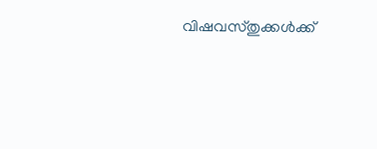വിഷവസ്തുക്കൾക്ക്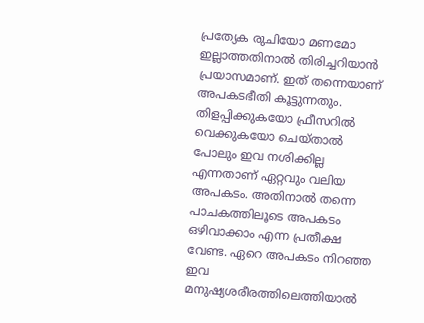പ്രത്യേക രുചിയോ മണമോ ഇല്ലാത്തതിനാൽ തിരിച്ചറിയാൻ പ്രയാസമാണ്. ഇത് തന്നെയാണ് അപകടഭീതി കൂട്ടുന്നതും. തിളപ്പിക്കുകയോ ഫ്രീസറിൽ വെക്കുകയോ ചെയ്താൽ പോലും ഇവ നശിക്കില്ല എന്നതാണ് ഏറ്റവും വലിയ അപകടം. അതിനാൽ തന്നെ പാചകത്തിലൂടെ അപകടം ഒഴിവാക്കാം എന്ന പ്രതീക്ഷ വേണ്ട. ഏറെ അപകടം നിറഞ്ഞ ഇവ മനുഷ്യശരീരത്തിലെത്തിയാൽ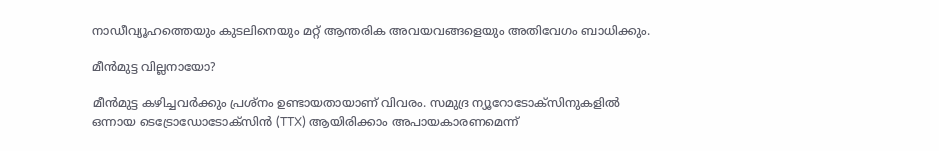നാഡീവ്യൂഹത്തെയും കുടലിനെയും മറ്റ് ആന്തരിക അവയവങ്ങളെയും അതിവേഗം ബാധിക്കും.

മീൻമുട്ട വില്ലനായോ?

മീൻമുട്ട കഴിച്ചവർക്കും പ്രശ്നം ഉണ്ടായതായാണ് വിവരം. സമുദ്ര ന്യൂറോടോക്സിനുകളിൽ ഒന്നായ ടെട്രോഡോടോക്സിൻ (TTX) ആയിരിക്കാം അപായകാരണമെന്ന്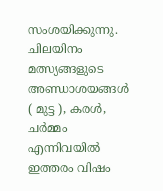സംശയിക്കുന്നു. ചിലയിനം മത്സ്യങ്ങളുടെ അണ്ഡാശയങ്ങൾ ( മുട്ട ), കരൾ, ചർമ്മം എന്നിവയിൽ ഇത്തരം വിഷം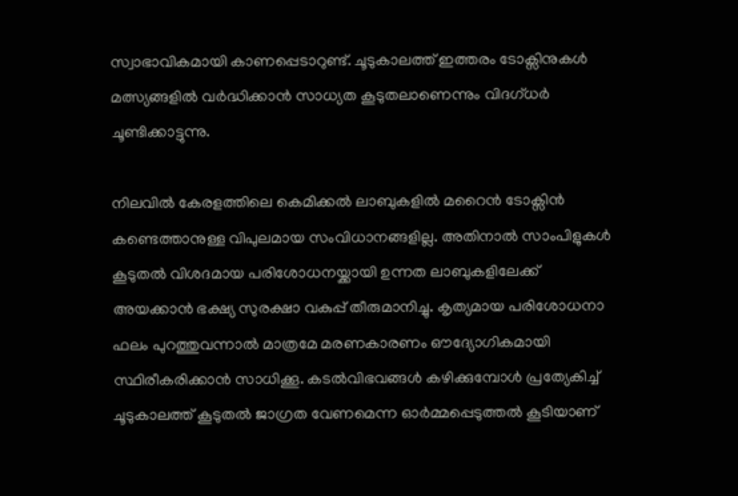സ്വാഭാവികമായി കാണപ്പെടാറുണ്ട്. ചൂടുകാലത്ത് ഇത്തരം ടോക്സിനുകൾ മത്സ്യങ്ങളിൽ വർദ്ധിക്കാൻ സാധ്യത കൂടുതലാണെന്നും വിദഗ്ധർ ചൂണ്ടിക്കാട്ടുന്നു.

നിലവിൽ കേരളത്തിലെ കെമിക്കൽ ലാബുകളിൽ മറൈൻ ടോക്സിൻ കണ്ടെത്താനുള്ള വിപുലമായ സംവിധാനങ്ങളില്ല. അതിനാൽ സാംപിളുകൾ കൂടുതൽ വിശദമായ പരിശോധനയ്ക്കായി ഉന്നത ലാബുകളിലേക്ക് അയക്കാൻ ഭക്ഷ്യ സുരക്ഷാ വകുപ്പ് തീരുമാനിച്ചു. കൃത്യമായ പരിശോധനാ ഫലം പുറത്തുവന്നാൽ മാത്രമേ മരണകാരണം ഔദ്യോഗികമായി സ്ഥിരീകരിക്കാൻ സാധിക്കൂ. കടൽവിഭവങ്ങൾ കഴിക്കുമ്പോൾ പ്രത്യേകിച്ച് ചൂടുകാലത്ത് കൂടുതൽ ജാഗ്രത വേണമെന്ന ഓർമ്മപ്പെടുത്തൽ കൂടിയാണ്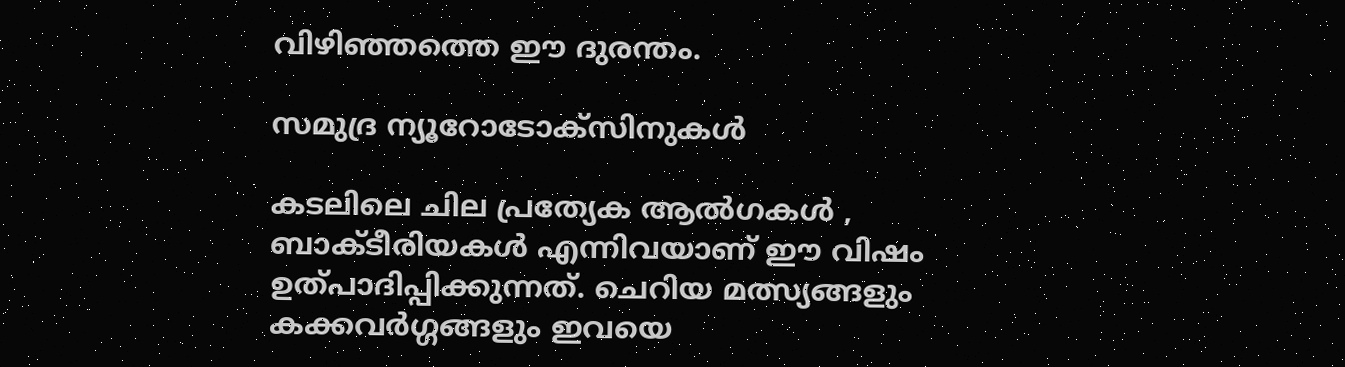വിഴിഞ്ഞത്തെ ഈ ദുരന്തം.

സമുദ്ര ന്യൂറോടോക്സിനുകൾ

കടലിലെ ചില പ്രത്യേക ആൽഗകൾ , ബാക്ടീരിയകൾ എന്നിവയാണ് ഈ വിഷം ഉത്പാദിപ്പിക്കുന്നത്. ചെറിയ മത്സ്യങ്ങളും കക്കവർഗ്ഗങ്ങളും ഇവയെ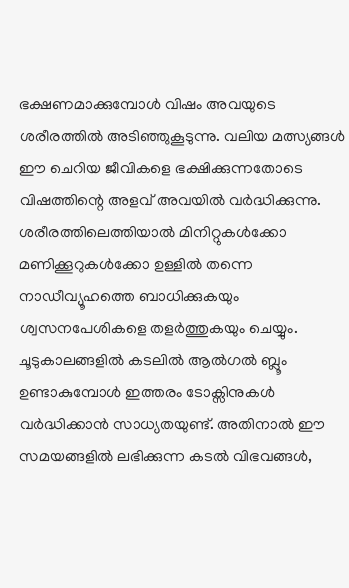ഭക്ഷണമാക്കുമ്പോൾ വിഷം അവയുടെ ശരീരത്തിൽ അടിഞ്ഞുകൂടുന്നു. വലിയ മത്സ്യങ്ങൾ ഈ ചെറിയ ജീവികളെ ഭക്ഷിക്കുന്നതോടെ വിഷത്തിന്റെ അളവ് അവയിൽ വർദ്ധിക്കുന്നു. ശരീരത്തിലെത്തിയാൽ മിനിറ്റുകൾക്കോ മണിക്കൂറുകൾക്കോ ഉള്ളിൽ തന്നെ നാഡീവ്യൂഹത്തെ ബാധിക്കുകയും ശ്വസനപേശികളെ തളർത്തുകയും ചെയ്യും. ചൂടുകാലങ്ങളിൽ കടലിൽ ആൽഗൽ ബ്ലൂം ഉണ്ടാകുമ്പോൾ ഇത്തരം ടോക്സിനുകൾ വർദ്ധിക്കാൻ സാധ്യതയുണ്ട്. അതിനാൽ ഈ സമയങ്ങളിൽ ലഭിക്കുന്ന കടൽ വിഭവങ്ങൾ,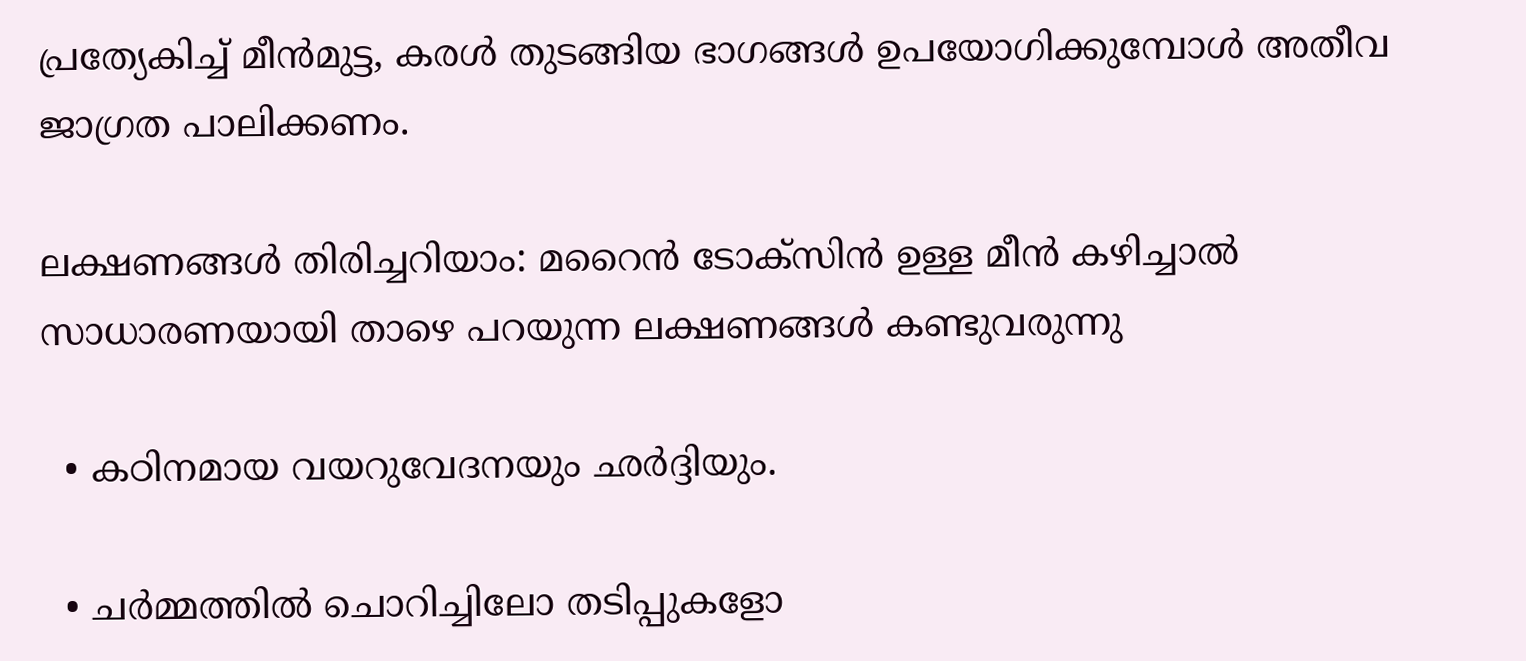പ്രത്യേകിച്ച് മീൻമുട്ട, കരൾ തുടങ്ങിയ ഭാഗങ്ങൾ ഉപയോഗിക്കുമ്പോൾ അതീവ ജാഗ്രത പാലിക്കണം.

ലക്ഷണങ്ങൾ തിരിച്ചറിയാം: മറൈൻ ടോക്സിൻ ഉള്ള മീൻ കഴിച്ചാൽ സാധാരണയായി താഴെ പറയുന്ന ലക്ഷണങ്ങൾ കണ്ടുവരുന്നു

  • കഠിനമായ വയറുവേദനയും ഛർദ്ദിയും.

  • ചർമ്മത്തിൽ ചൊറിച്ചിലോ തടിപ്പുകളോ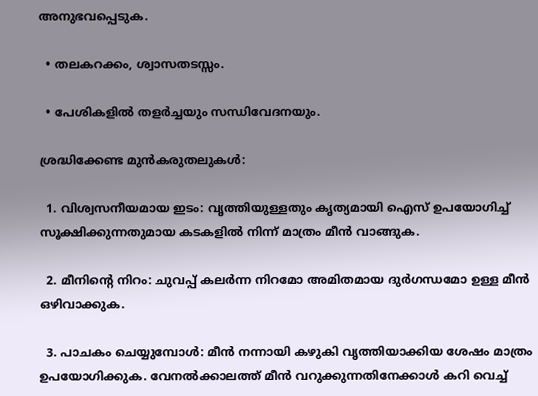അനുഭവപ്പെടുക.

  • തലകറക്കം, ശ്വാസതടസ്സം.

  • പേശികളിൽ തളർച്ചയും സന്ധിവേദനയും.

ശ്രദ്ധിക്കേണ്ട മുൻകരുതലുകൾ:

  1. വിശ്വസനീയമായ ഇടം: വൃത്തിയുള്ളതും കൃത്യമായി ഐസ് ഉപയോഗിച്ച് സൂക്ഷിക്കുന്നതുമായ കടകളിൽ നിന്ന് മാത്രം മീൻ വാങ്ങുക.

  2. മീനിന്റെ നിറം: ചുവപ്പ് കലർന്ന നിറമോ അമിതമായ ദുർഗന്ധമോ ഉള്ള മീൻ ഒഴിവാക്കുക.

  3. പാചകം ചെയ്യുമ്പോൾ: മീൻ നന്നായി കഴുകി വൃത്തിയാക്കിയ ശേഷം മാത്രം ഉപയോഗിക്കുക. വേനൽക്കാലത്ത് മീൻ വറുക്കുന്നതിനേക്കാൾ കറി വെച്ച്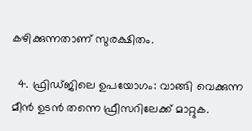കഴിക്കുന്നതാണ് സുരക്ഷിതം.

  4. ഫ്രിഡ്ജിലെ ഉപയോഗം: വാങ്ങി വെക്കുന്ന മീൻ ഉടൻ തന്നെ ഫ്രീസറിലേക്ക് മാറ്റുക.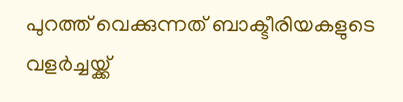പുറത്ത് വെക്കുന്നത് ബാക്ടീരിയകളുടെ വളർച്ചയ്ക്ക്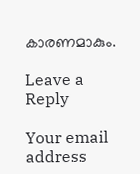കാരണമാകും.

Leave a Reply

Your email address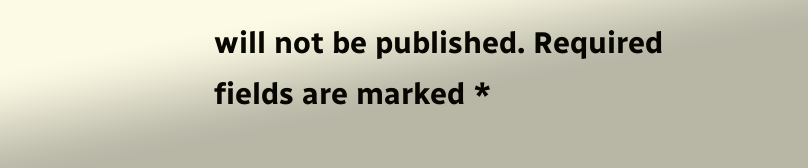will not be published. Required fields are marked *